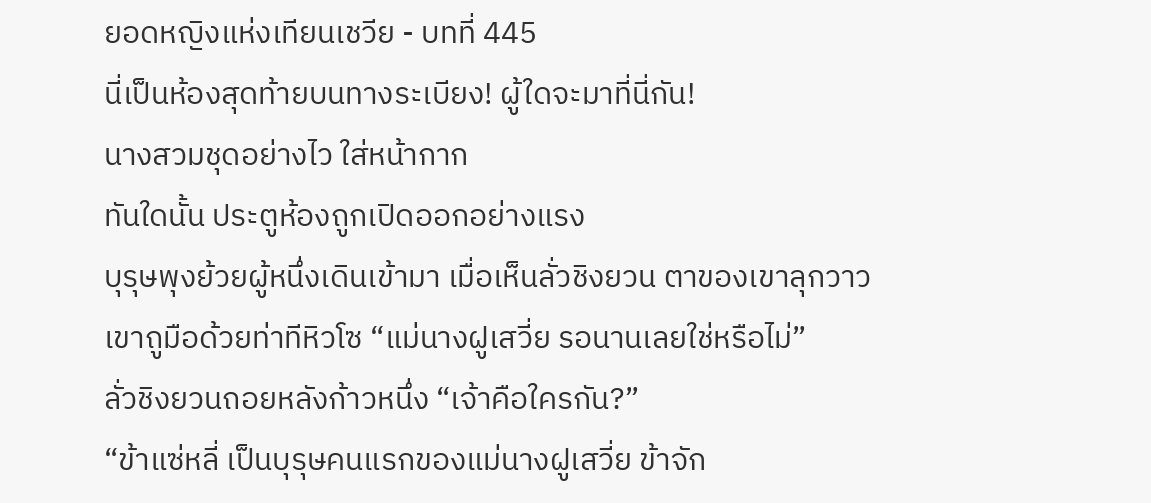ยอดหญิงแห่งเทียนเชวีย - บทที่ 445
นี่เป็นห้องสุดท้ายบนทางระเบียง! ผู้ใดจะมาที่นี่กัน!
นางสวมชุดอย่างไว ใส่หน้ากาก
ทันใดนั้น ประตูห้องถูกเปิดออกอย่างแรง
บุรุษพุงย้วยผู้หนึ่งเดินเข้ามา เมื่อเห็นลั่วชิงยวน ตาของเขาลุกวาว
เขาถูมือด้วยท่าทีหิวโซ “แม่นางฝูเสวี่ย รอนานเลยใช่หรือไม่”
ลั่วชิงยวนถอยหลังก้าวหนึ่ง “เจ้าคือใครกัน?”
“ข้าแซ่หลี่ เป็นบุรุษคนแรกของแม่นางฝูเสวี่ย ข้าจัก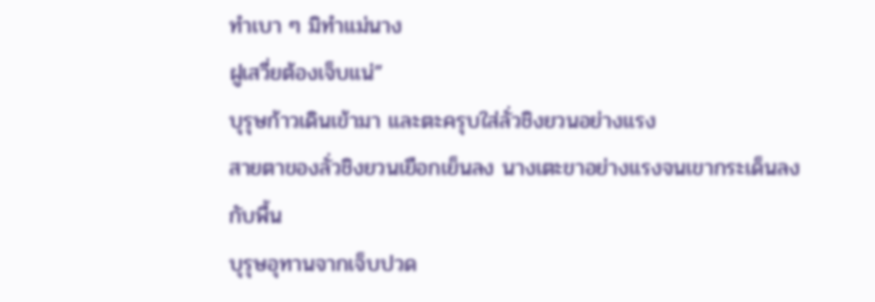ทำเบา ๆ มิทำแม่นาง
ฝูเสวี่ยต้องเจ็บแน่”
บุรุษก้าวเดินเข้ามา และตะครุบใส่ลั่วชิงยวนอย่างแรง
สายตาของลั่วชิงยวนเยือกเย็นลง นางเตะขาอย่างแรงจนเขากระเด็นลง
กับพื้น
บุรุษอุทานจากเจ็บปวด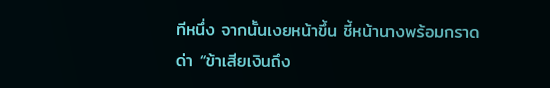ทีหนึ่ง จากนั้นเงยหน้าขึ้น ชี้หน้านางพร้อมกราด
ด่า “ข้าเสียเงินถึง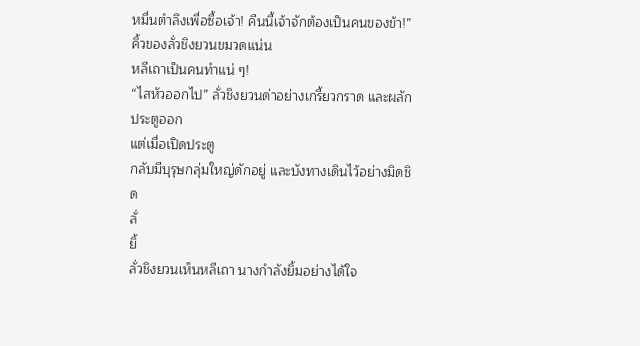หมื่นตำลึงเพื่อซื้อเจ้า! คืนนี้เจ้าจักต้องเป็นคนของข้า!”
คิ้วของลั่วชิงยวนขมวดแน่น
หลีเถาเป็นคนทำแน่ ๆ!
“ไสหัวออกไป” ลั่วชิงยวนด่าอย่างเกรี้ยวกราด และผลักประตูออก
แต่เมื่อเปิดประตู
กลับมีบุรุษกลุ่มใหญ่ดักอยู่ และบังทางเดินไว้อย่างมิดชิด
ลั่
ยิ้
ลั่วชิงยวนเห็นหลีเถา นางกำลังยิ้มอย่างได้ใจ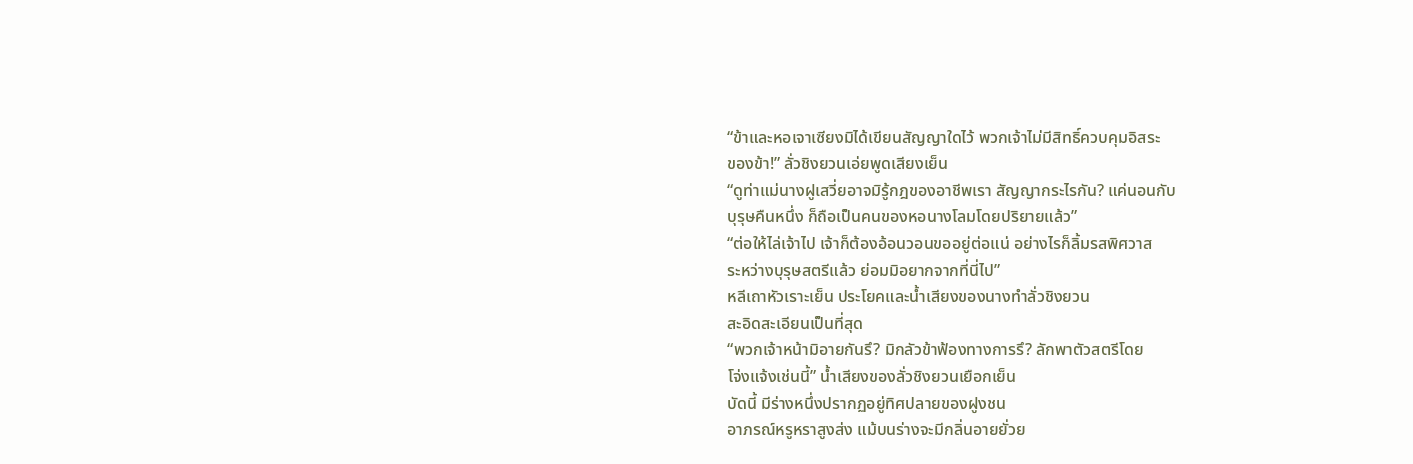“ข้าและหอเจาเซียงมิได้เขียนสัญญาใดไว้ พวกเจ้าไม่มีสิทธิ์ควบคุมอิสระ
ของข้า!” ลั่วชิงยวนเอ่ยพูดเสียงเย็น
“ดูท่าแม่นางฝูเสวี่ยอาจมิรู้กฎของอาชีพเรา สัญญากระไรกัน? แค่นอนกับ
บุรุษคืนหนึ่ง ก็ถือเป็นคนของหอนางโลมโดยปริยายแล้ว”
“ต่อให้ไล่เจ้าไป เจ้าก็ต้องอ้อนวอนขออยู่ต่อแน่ อย่างไรก็ลิ้มรสพิศวาส
ระหว่างบุรุษสตรีแล้ว ย่อมมิอยากจากที่นี่ไป”
หลีเถาหัวเราะเย็น ประโยคและน้ำเสียงของนางทำลั่วชิงยวน
สะอิดสะเอียนเป็นที่สุด
“พวกเจ้าหน้ามิอายกันรึ? มิกลัวข้าฟ้องทางการรึ? ลักพาตัวสตรีโดย
โจ่งแจ้งเช่นนี้” น้ำเสียงของลั่วชิงยวนเยือกเย็น
บัดนี้ มีร่างหนึ่งปรากฏอยู่ทิศปลายของฝูงชน
อาภรณ์หรูหราสูงส่ง แม้บนร่างจะมีกลิ่นอายยั่วย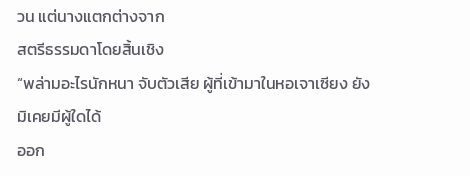วน แต่นางแตกต่างจาก
สตรีธรรมดาโดยสิ้นเชิง
“พล่ามอะไรนักหนา จับตัวเสีย ผู้ที่เข้ามาในหอเจาเซียง ยังมิเคยมีผู้ใดได้
ออก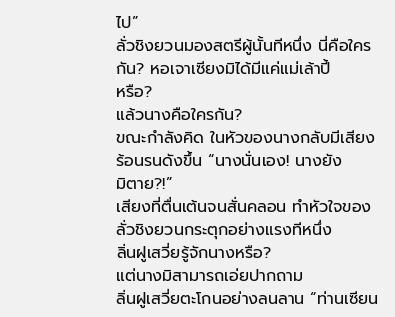ไป”
ลั่วชิงยวนมองสตรีผู้นั้นทีหนึ่ง นี่คือใครกัน? หอเจาเซียงมิได้มีแค่แม่เล้าปี้
หรือ?
แล้วนางคือใครกัน?
ขณะกำลังคิด ในหัวของนางกลับมีเสียงร้อนรนดังขึ้น “นางนั่นเอง! นางยัง
มิตาย?!”
เสียงที่ตื่นเต้นจนสั่นคลอน ทำหัวใจของลั่วชิงยวนกระตุกอย่างแรงทีหนึ่ง
ลิ่นฝูเสวี่ยรู้จักนางหรือ?
แต่นางมิสามารถเอ่ยปากถาม
ลิ่นฝูเสวี่ยตะโกนอย่างลนลาน “ท่านเซียน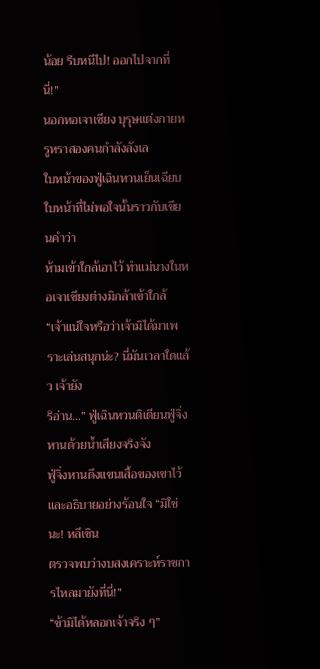น้อย รีบหนีไป! ออกไปจากที่
นี่!”
นอกหอเจาเซียง บุรุษแต่งกายหรูหราสองคนกำลังลังเล
ใบหน้าของฟู่เฉินหวนเย็นเฉียบ ใบหน้าที่ไม่พอใจนั้นราวกับเขียนคำว่า
ห้ามเข้าใกล้เอาไว้ ทำแม่นางในหอเจาเซียงต่างมิกล้าเข้าใกล้
“เจ้าแน่ใจหรือว่าเจ้ามิได้มาเพราะเล่นสนุกน่ะ? นี่มันเวลาใดแล้ว เจ้ายัง
ริอ่าน…” ฟู่เฉินหวนติเตียนฟู่จิ่งหานด้วยน้ำเสียงจริงจัง
ฟู่จิ่งหานดึงแขนเสื้อของเขาไว้ และอธิบายอย่างร้อนใจ “มิใช่นะ! หลีเซิน
ตรวจพบว่างบสงเคราะห์ราชการไหลมายังที่นี่!”
“ข้ามิได้หลอกเจ้าจริง ๆ”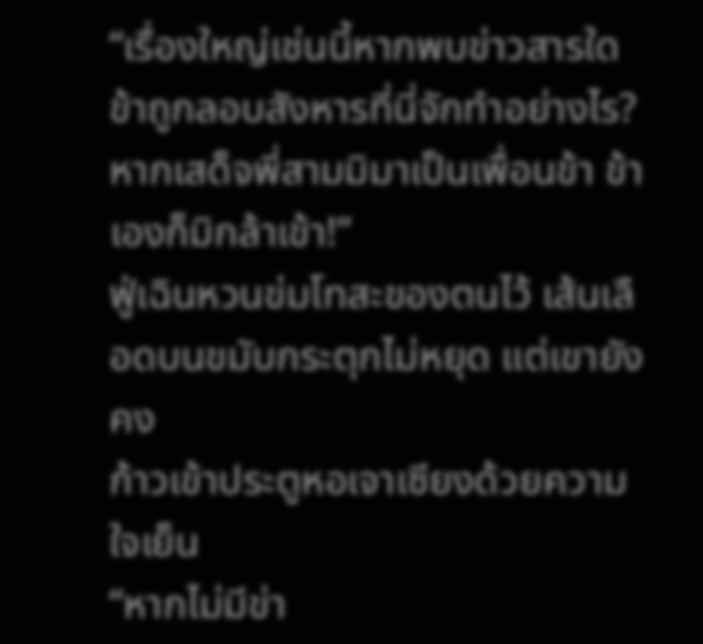“เรื่องใหญ่เช่นนี้หากพบข่าวสารใด ข้าถูกลอบสังหารที่นี่จักทำอย่างไร?
หากเสด็จพี่สามมิมาเป็นเพื่อนข้า ข้าเองก็มิกล้าเข้า!”
ฟู่เฉินหวนข่มโทสะของตนไว้ เส้นเลือดบนขมับกระตุกไม่หยุด แต่เขายังคง
ก้าวเข้าประตูหอเจาเซียงด้วยความใจเย็น
“หากไม่มีข่า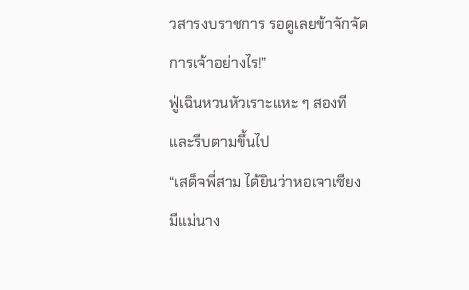วสารงบราชการ รอดูเลยข้าจักจัดการเจ้าอย่างไร!”
ฟู่เฉินหวนหัวเราะแหะ ๆ สองที และรีบตามขึ้นไป
“เสด็จพี่สาม ได้ยินว่าหอเจาเซียงมีแม่นาง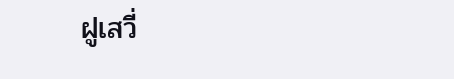ฝูเสวี่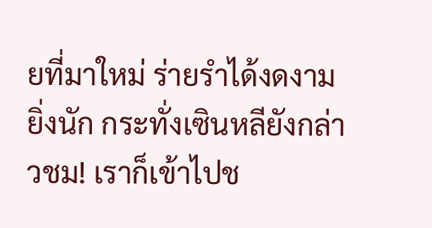ยที่มาใหม่ ร่ายรำได้งดงาม
ยิ่งนัก กระทั่งเซินหลียังกล่าวชม! เราก็เข้าไปช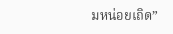มหน่อยเถิด”